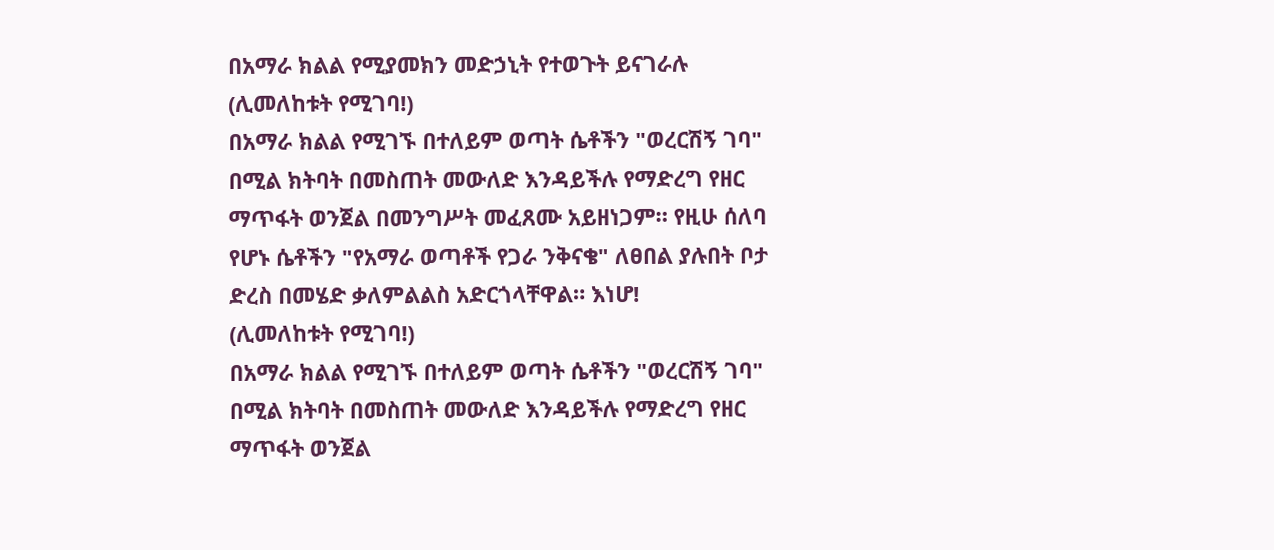በአማራ ክልል የሚያመክን መድኃኒት የተወጉት ይናገራሉ
(ሊመለከቱት የሚገባ!)
በአማራ ክልል የሚገኙ በተለይም ወጣት ሴቶችን "ወረርሽኝ ገባ" በሚል ክትባት በመስጠት መውለድ እንዳይችሉ የማድረግ የዘር ማጥፋት ወንጀል በመንግሥት መፈጸሙ አይዘነጋም። የዚሁ ሰለባ የሆኑ ሴቶችን "የአማራ ወጣቶች የጋራ ንቅናቄ" ለፀበል ያሉበት ቦታ ድረስ በመሄድ ቃለምልልስ አድርጎላቸዋል። እነሆ!
(ሊመለከቱት የሚገባ!)
በአማራ ክልል የሚገኙ በተለይም ወጣት ሴቶችን "ወረርሽኝ ገባ" በሚል ክትባት በመስጠት መውለድ እንዳይችሉ የማድረግ የዘር ማጥፋት ወንጀል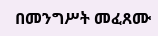በመንግሥት መፈጸሙ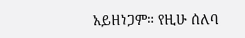አይዘነጋም። የዚሁ ሰለባ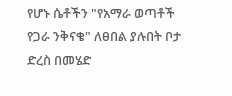የሆኑ ሴቶችን "የአማራ ወጣቶች የጋራ ንቅናቄ" ለፀበል ያሉበት ቦታ ድረስ በመሄድ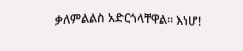ቃለምልልስ አድርጎላቸዋል። እነሆ!